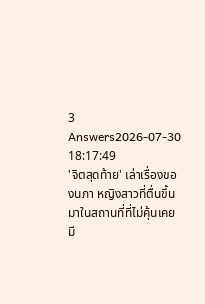3 Answers2026-07-30 18:17:49
'จิตสุดท้าย' เล่าเรื่องของนภา หญิงสาวที่ตื่นขึ้นมาในสถานที่ที่ไม่คุ้นเคย มี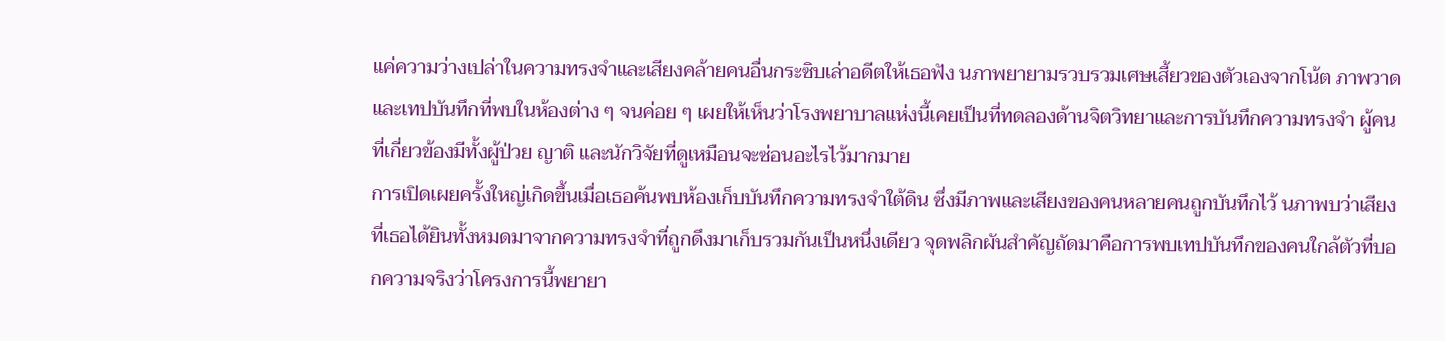แค่ความว่างเปล่าในความทรงจำและเสียงคล้ายคนอื่นกระซิบเล่าอดีตให้เธอฟัง นภาพยายามรวบรวมเศษเสี้ยวของตัวเองจากโน้ต ภาพวาด และเทปบันทึกที่พบในห้องต่าง ๆ จนค่อย ๆ เผยให้เห็นว่าโรงพยาบาลแห่งนี้เคยเป็นที่ทดลองด้านจิตวิทยาและการบันทึกความทรงจำ ผู้คนที่เกี่ยวข้องมีทั้งผู้ป่วย ญาติ และนักวิจัยที่ดูเหมือนจะซ่อนอะไรไว้มากมาย
การเปิดเผยครั้งใหญ่เกิดขึ้นเมื่อเธอค้นพบห้องเก็บบันทึกความทรงจำใต้ดิน ซึ่งมีภาพและเสียงของคนหลายคนถูกบันทึกไว้ นภาพบว่าเสียงที่เธอได้ยินทั้งหมดมาจากความทรงจำที่ถูกดึงมาเก็บรวมกันเป็นหนึ่งเดียว จุดพลิกผันสำคัญถัดมาคือการพบเทปบันทึกของคนใกล้ตัวที่บอกความจริงว่าโครงการนี้พยายา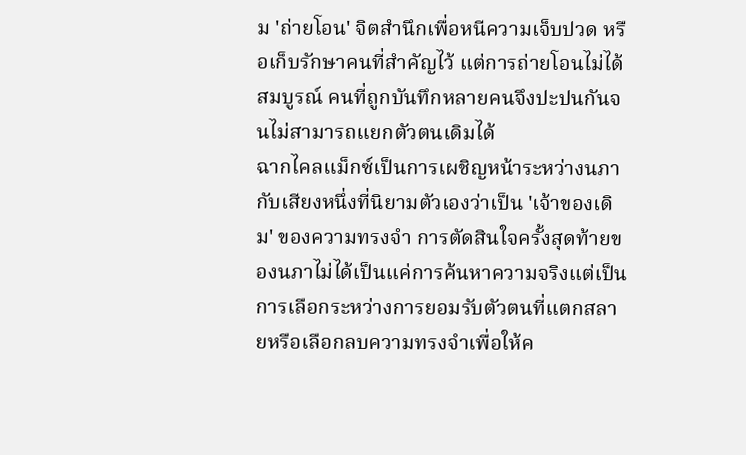ม 'ถ่ายโอน' จิตสำนึกเพื่อหนีความเจ็บปวด หรือเก็บรักษาคนที่สำคัญไว้ แต่การถ่ายโอนไม่ได้สมบูรณ์ คนที่ถูกบันทึกหลายคนจึงปะปนกันจนไม่สามารถแยกตัวตนเดิมได้
ฉากไคลแม็กซ์เป็นการเผชิญหน้าระหว่างนภากับเสียงหนึ่งที่นิยามตัวเองว่าเป็น 'เจ้าของเดิม' ของความทรงจำ การตัดสินใจครั้งสุดท้ายของนภาไม่ได้เป็นแค่การค้นหาความจริงแต่เป็นการเลือกระหว่างการยอมรับตัวตนที่แตกสลายหรือเลือกลบความทรงจำเพื่อให้ค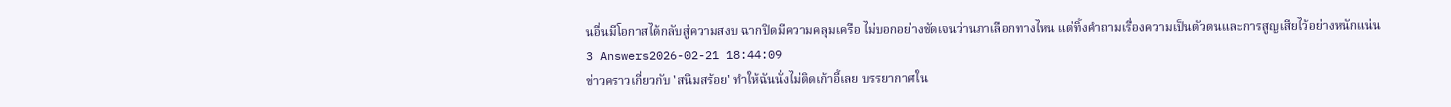นอื่นมีโอกาสได้กลับสู่ความสงบ ฉากปิดมีความคลุมเครือ ไม่บอกอย่างชัดเจนว่านภาเลือกทางไหน แต่ทิ้งคำถามเรื่องความเป็นตัวตนและการสูญเสียไว้อย่างหนักแน่น
3 Answers2026-02-21 18:44:09
ข่าวคราวเกี่ยวกับ 'สนิมสร้อย' ทำให้ฉันนั่งไม่ติดเก้าอี้เลย บรรยากาศใน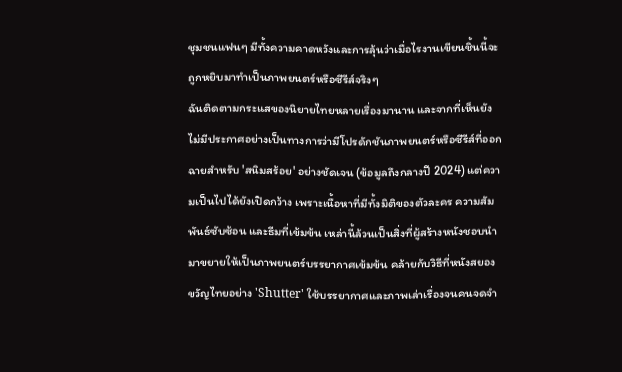ชุมชนแฟนๆ มีทั้งความคาดหวังและการลุ้นว่าเมื่อไรงานเขียนชิ้นนี้จะถูกหยิบมาทำเป็นภาพยนตร์หรือซีรีส์จริงๆ
ฉันติดตามกระแสของนิยายไทยหลายเรื่องมานาน และจากที่เห็นยังไม่มีประกาศอย่างเป็นทางการว่ามีโปรดักชันภาพยนตร์หรือซีรีส์ที่ออกฉายสำหรับ 'สนิมสร้อย' อย่างชัดเจน (ข้อมูลถึงกลางปี 2024) แต่ความเป็นไปได้ยังเปิดกว้าง เพราะเนื้อหาที่มีทั้งมิติของตัวละคร ความสัมพันธ์ซับซ้อน และธีมที่เข้มข้น เหล่านี้ล้วนเป็นสิ่งที่ผู้สร้างหนังชอบนำมาขยายให้เป็นภาพยนตร์บรรยากาศเข้มข้น คล้ายกับวิธีที่หนังสยองขวัญไทยอย่าง 'Shutter' ใช้บรรยากาศและภาพเล่าเรื่องจนคนจดจำ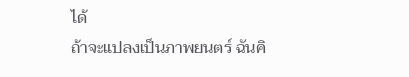ได้
ถ้าจะแปลงเป็นภาพยนตร์ ฉันคิ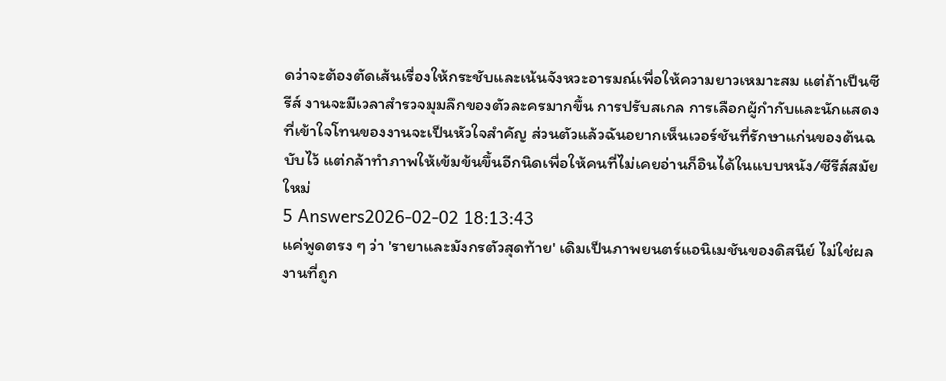ดว่าจะต้องตัดเส้นเรื่องให้กระชับและเน้นจังหวะอารมณ์เพื่อให้ความยาวเหมาะสม แต่ถ้าเป็นซีรีส์ งานจะมีเวลาสำรวจมุมลึกของตัวละครมากขึ้น การปรับสเกล การเลือกผู้กำกับและนักแสดงที่เข้าใจโทนของงานจะเป็นหัวใจสำคัญ ส่วนตัวแล้วฉันอยากเห็นเวอร์ชันที่รักษาแก่นของต้นฉบับไว้ แต่กล้าทำภาพให้เข้มข้นขึ้นอีกนิดเพื่อให้คนที่ไม่เคยอ่านก็อินได้ในแบบหนัง/ซีรีส์สมัยใหม่
5 Answers2026-02-02 18:13:43
แค่พูดตรง ๆ ว่า 'รายาและมังกรตัวสุดท้าย' เดิมเป็นภาพยนตร์แอนิเมชันของดิสนีย์ ไม่ใช่ผลงานที่ถูก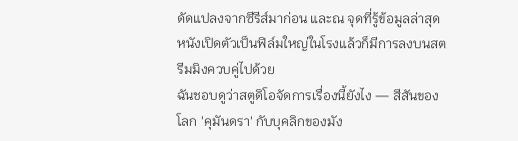ดัดแปลงจากซีรีส์มาก่อน และณ จุดที่รู้ข้อมูลล่าสุด หนังเปิดตัวเป็นฟิล์มใหญ่ในโรงแล้วก็มีการลงบนสตรีมมิงควบคู่ไปด้วย
ฉันชอบดูว่าสตูดิโอจัดการเรื่องนี้ยังไง — สีสันของโลก 'คุมันดรา' กับบุคลิกของมัง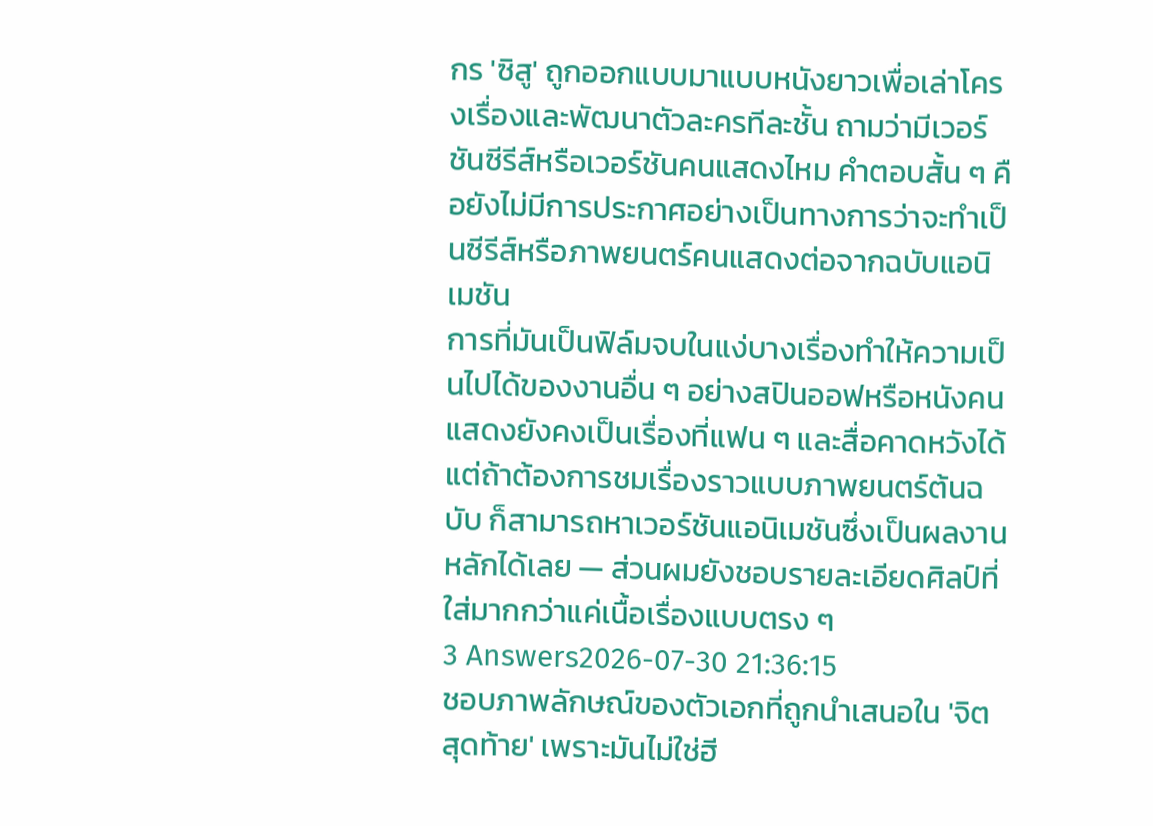กร 'ซิสู' ถูกออกแบบมาแบบหนังยาวเพื่อเล่าโครงเรื่องและพัฒนาตัวละครทีละชั้น ถามว่ามีเวอร์ชันซีรีส์หรือเวอร์ชันคนแสดงไหม คำตอบสั้น ๆ คือยังไม่มีการประกาศอย่างเป็นทางการว่าจะทำเป็นซีรีส์หรือภาพยนตร์คนแสดงต่อจากฉบับแอนิเมชัน
การที่มันเป็นฟิล์มจบในแง่บางเรื่องทำให้ความเป็นไปได้ของงานอื่น ๆ อย่างสปินออฟหรือหนังคนแสดงยังคงเป็นเรื่องที่แฟน ๆ และสื่อคาดหวังได้ แต่ถ้าต้องการชมเรื่องราวแบบภาพยนตร์ต้นฉบับ ก็สามารถหาเวอร์ชันแอนิเมชันซึ่งเป็นผลงานหลักได้เลย — ส่วนผมยังชอบรายละเอียดศิลป์ที่ใส่มากกว่าแค่เนื้อเรื่องแบบตรง ๆ
3 Answers2026-07-30 21:36:15
ชอบภาพลักษณ์ของตัวเอกที่ถูกนำเสนอใน 'จิตสุดท้าย' เพราะมันไม่ใช่ฮี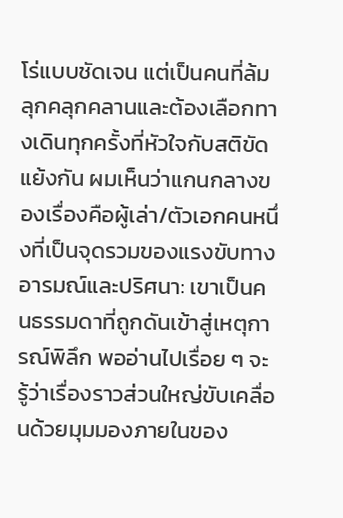โร่แบบชัดเจน แต่เป็นคนที่ล้มลุกคลุกคลานและต้องเลือกทางเดินทุกครั้งที่หัวใจกับสติขัดแย้งกัน ผมเห็นว่าแกนกลางของเรื่องคือผู้เล่า/ตัวเอกคนหนึ่งที่เป็นจุดรวมของแรงขับทางอารมณ์และปริศนา: เขาเป็นคนธรรมดาที่ถูกดันเข้าสู่เหตุการณ์พิลึก พออ่านไปเรื่อย ๆ จะรู้ว่าเรื่องราวส่วนใหญ่ขับเคลื่อนด้วยมุมมองภายในของ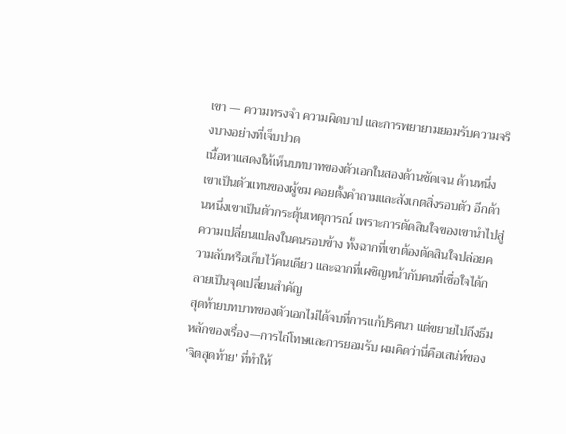เขา — ความทรงจำ ความผิดบาป และการพยายามยอมรับความจริงบางอย่างที่เจ็บปวด
เนื้อหาแสดงให้เห็นบทบาทของตัวเอกในสองด้านชัดเจน ด้านหนึ่งเขาเป็นตัวแทนของผู้ชม คอยตั้งคำถามและสังเกตสิ่งรอบตัว อีกด้านหนึ่งเขาเป็นตัวกระตุ้นเหตุการณ์ เพราะการตัดสินใจของเขานำไปสู่ความเปลี่ยนแปลงในคนรอบข้าง ทั้งฉากที่เขาต้องตัดสินใจปล่อยความลับหรือเก็บไว้คนเดียว และฉากที่เผชิญหน้ากับคนที่เชื่อใจได้กลายเป็นจุดเปลี่ยนสำคัญ
สุดท้ายบทบาทของตัวเอกไม่ได้จบที่การแก้ปริศนา แต่ขยายไปถึงธีมหลักของเรื่อง—การไถ่โทษและการยอมรับ ผมคิดว่านี่คือเสน่ห์ของ 'จิตสุดท้าย' ที่ทำให้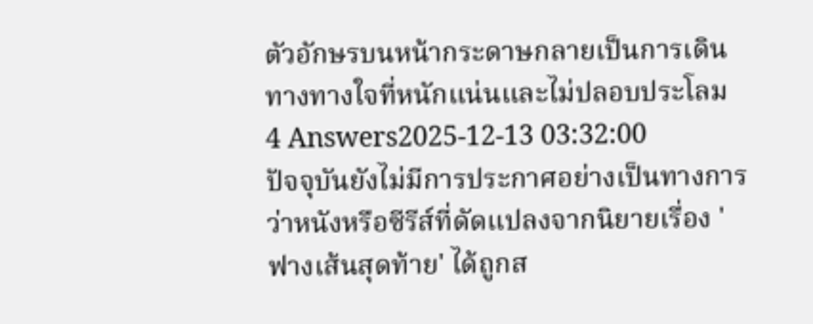ตัวอักษรบนหน้ากระดาษกลายเป็นการเดินทางทางใจที่หนักแน่นและไม่ปลอบประโลม
4 Answers2025-12-13 03:32:00
ปัจจุบันยังไม่มีการประกาศอย่างเป็นทางการว่าหนังหรือซีรีส์ที่ดัดแปลงจากนิยายเรื่อง 'ฟางเส้นสุดท้าย' ได้ถูกส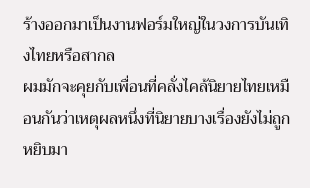ร้างออกมาเป็นงานฟอร์มใหญ่ในวงการบันเทิงไทยหรือสากล
ผมมักจะคุยกับเพื่อนที่คลั่งไคล้นิยายไทยเหมือนกันว่าเหตุผลหนึ่งที่นิยายบางเรื่องยังไม่ถูกหยิบมา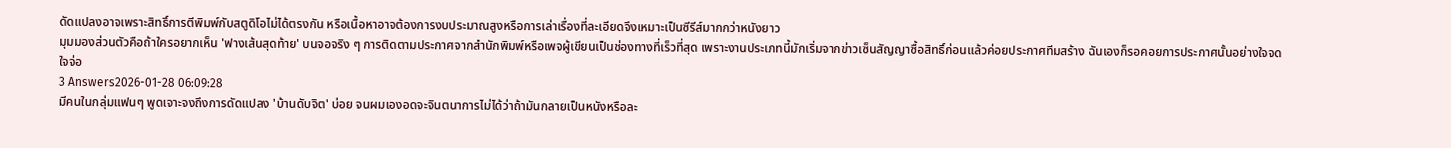ดัดแปลงอาจเพราะสิทธิ์การตีพิมพ์กับสตูดิโอไม่ได้ตรงกัน หรือเนื้อหาอาจต้องการงบประมาณสูงหรือการเล่าเรื่องที่ละเอียดจึงเหมาะเป็นซีรีส์มากกว่าหนังยาว
มุมมองส่วนตัวคือถ้าใครอยากเห็น 'ฟางเส้นสุดท้าย' บนจอจริง ๆ การติดตามประกาศจากสำนักพิมพ์หรือเพจผู้เขียนเป็นช่องทางที่เร็วที่สุด เพราะงานประเภทนี้มักเริ่มจากข่าวเซ็นสัญญาซื้อสิทธิ์ก่อนแล้วค่อยประกาศทีมสร้าง ฉันเองก็รอคอยการประกาศนั้นอย่างใจจดใจจ่อ
3 Answers2026-01-28 06:09:28
มีคนในกลุ่มแฟนๆ พูดเจาะจงถึงการดัดแปลง 'บ้านดับจิต' บ่อย จนผมเองอดจะจินตนาการไม่ได้ว่าถ้ามันกลายเป็นหนังหรือละ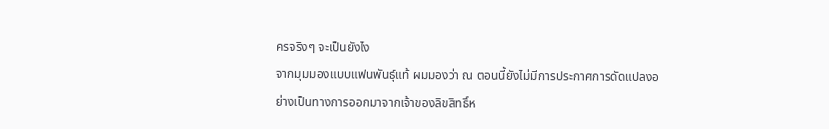ครจริงๆ จะเป็นยังไง
จากมุมมองแบบแฟนพันธุ์แท้ ผมมองว่า ณ ตอนนี้ยังไม่มีการประกาศการดัดแปลงอย่างเป็นทางการออกมาจากเจ้าของลิขสิทธิ์ห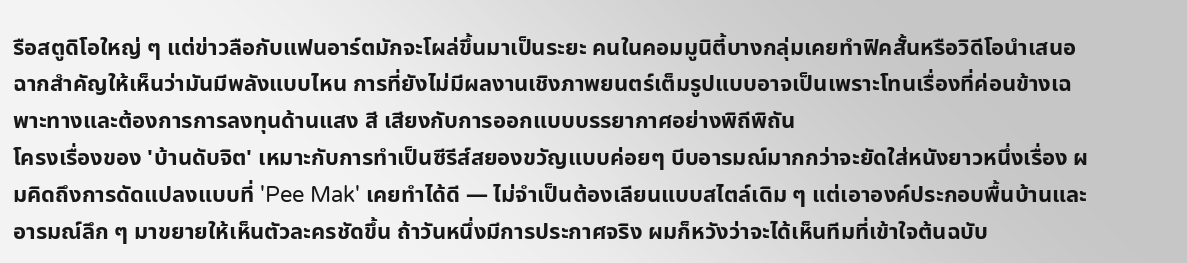รือสตูดิโอใหญ่ ๆ แต่ข่าวลือกับแฟนอาร์ตมักจะโผล่ขึ้นมาเป็นระยะ คนในคอมมูนิตี้บางกลุ่มเคยทำฟิคสั้นหรือวิดีโอนำเสนอฉากสำคัญให้เห็นว่ามันมีพลังแบบไหน การที่ยังไม่มีผลงานเชิงภาพยนตร์เต็มรูปแบบอาจเป็นเพราะโทนเรื่องที่ค่อนข้างเฉพาะทางและต้องการการลงทุนด้านแสง สี เสียงกับการออกแบบบรรยากาศอย่างพิถีพิถัน
โครงเรื่องของ 'บ้านดับจิต' เหมาะกับการทำเป็นซีรีส์สยองขวัญแบบค่อยๆ บีบอารมณ์มากกว่าจะยัดใส่หนังยาวหนึ่งเรื่อง ผมคิดถึงการดัดแปลงแบบที่ 'Pee Mak' เคยทำได้ดี — ไม่จำเป็นต้องเลียนแบบสไตล์เดิม ๆ แต่เอาองค์ประกอบพื้นบ้านและอารมณ์ลึก ๆ มาขยายให้เห็นตัวละครชัดขึ้น ถ้าวันหนึ่งมีการประกาศจริง ผมก็หวังว่าจะได้เห็นทีมที่เข้าใจต้นฉบับ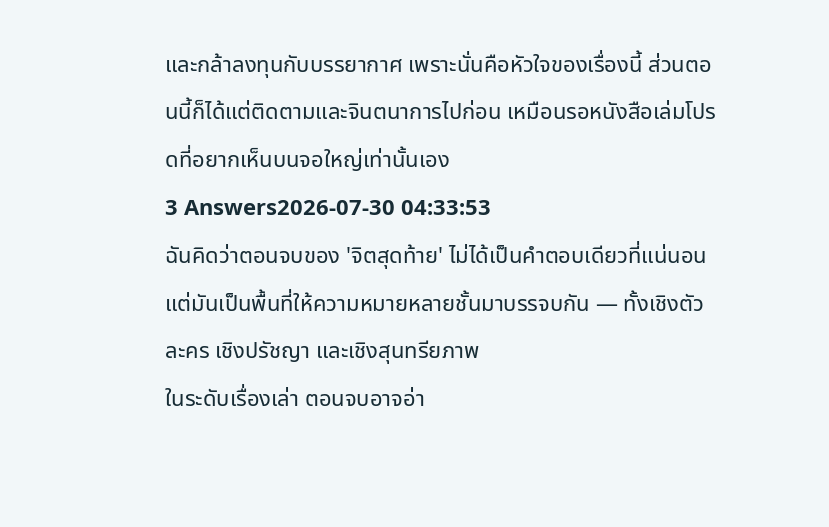และกล้าลงทุนกับบรรยากาศ เพราะนั่นคือหัวใจของเรื่องนี้ ส่วนตอนนี้ก็ได้แต่ติดตามและจินตนาการไปก่อน เหมือนรอหนังสือเล่มโปรดที่อยากเห็นบนจอใหญ่เท่านั้นเอง
3 Answers2026-07-30 04:33:53
ฉันคิดว่าตอนจบของ 'จิตสุดท้าย' ไม่ได้เป็นคำตอบเดียวที่แน่นอน แต่มันเป็นพื้นที่ให้ความหมายหลายชั้นมาบรรจบกัน — ทั้งเชิงตัวละคร เชิงปรัชญา และเชิงสุนทรียภาพ
ในระดับเรื่องเล่า ตอนจบอาจอ่า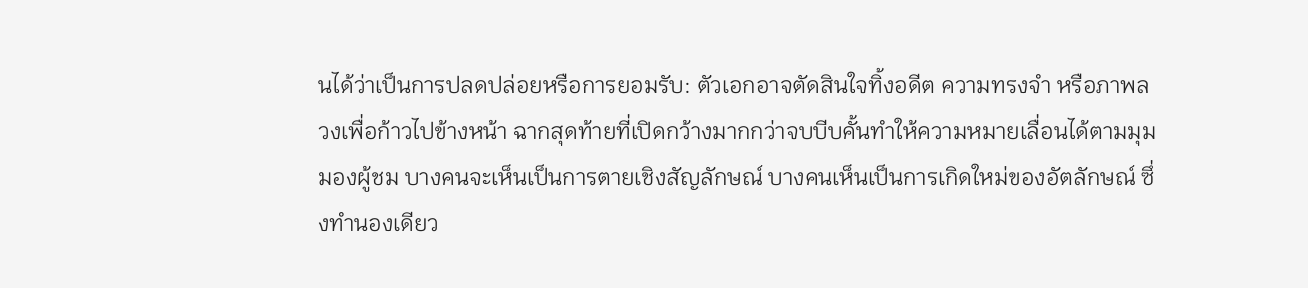นได้ว่าเป็นการปลดปล่อยหรือการยอมรับ: ตัวเอกอาจตัดสินใจทิ้งอดีต ความทรงจำ หรือภาพลวงเพื่อก้าวไปข้างหน้า ฉากสุดท้ายที่เปิดกว้างมากกว่าจบบีบคั้นทำให้ความหมายเลื่อนได้ตามมุมมองผู้ชม บางคนจะเห็นเป็นการตายเชิงสัญลักษณ์ บางคนเห็นเป็นการเกิดใหม่ของอัตลักษณ์ ซึ่งทำนองเดียว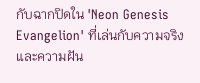กับฉากปิดใน 'Neon Genesis Evangelion' ที่เล่นกับความจริงและความฝัน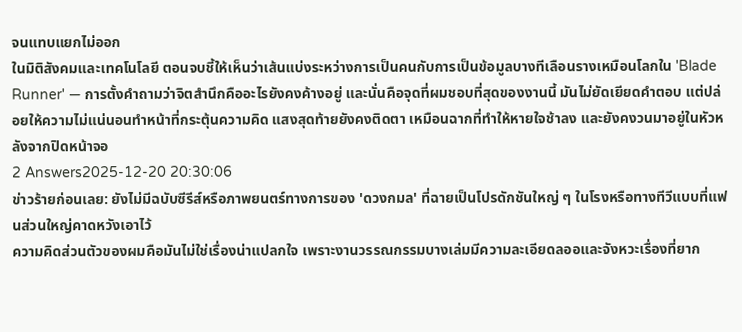จนแทบแยกไม่ออก
ในมิติสังคมและเทคโนโลยี ตอนจบชี้ให้เห็นว่าเส้นแบ่งระหว่างการเป็นคนกับการเป็นข้อมูลบางทีเลือนรางเหมือนโลกใน 'Blade Runner' — การตั้งคำถามว่าจิตสำนึกคืออะไรยังคงค้างอยู่ และนั่นคือจุดที่ผมชอบที่สุดของงานนี้ มันไม่ยัดเยียดคำตอบ แต่ปล่อยให้ความไม่แน่นอนทำหน้าที่กระตุ้นความคิด แสงสุดท้ายยังคงติดตา เหมือนฉากที่ทำให้หายใจช้าลง และยังคงวนมาอยู่ในหัวหลังจากปิดหน้าจอ
2 Answers2025-12-20 20:30:06
ข่าวร้ายก่อนเลย: ยังไม่มีฉบับซีรีส์หรือภาพยนตร์ทางการของ 'ดวงกมล' ที่ฉายเป็นโปรดักชันใหญ่ ๆ ในโรงหรือทางทีวีแบบที่แฟนส่วนใหญ่คาดหวังเอาไว้
ความคิดส่วนตัวของผมคือมันไม่ใช่เรื่องน่าแปลกใจ เพราะงานวรรณกรรมบางเล่มมีความละเอียดลออและจังหวะเรื่องที่ยาก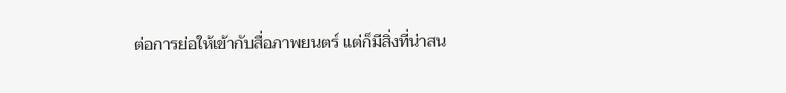ต่อการย่อให้เข้ากับสื่อภาพยนตร์ แต่ก็มีสิ่งที่น่าสน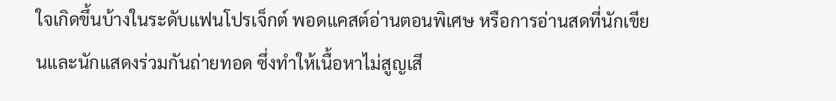ใจเกิดขึ้นบ้างในระดับแฟนโปรเจ็กต์ พอดแคสต์อ่านตอนพิเศษ หรือการอ่านสดที่นักเขียนและนักแสดงร่วมกันถ่ายทอด ซึ่งทำให้เนื้อหาไม่สูญเสี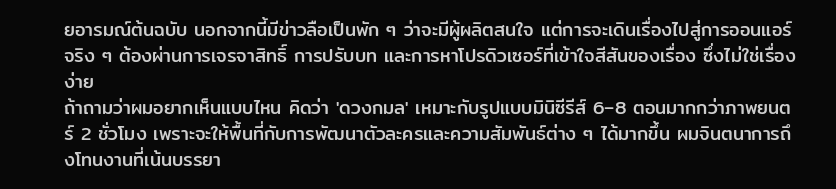ยอารมณ์ต้นฉบับ นอกจากนี้มีข่าวลือเป็นพัก ๆ ว่าจะมีผู้ผลิตสนใจ แต่การจะเดินเรื่องไปสู่การออนแอร์จริง ๆ ต้องผ่านการเจรจาสิทธิ์ การปรับบท และการหาโปรดิวเซอร์ที่เข้าใจสีสันของเรื่อง ซึ่งไม่ใช่เรื่องง่าย
ถ้าถามว่าผมอยากเห็นแบบไหน คิดว่า 'ดวงกมล' เหมาะกับรูปแบบมินิซีรีส์ 6–8 ตอนมากกว่าภาพยนตร์ 2 ชั่วโมง เพราะจะให้พื้นที่กับการพัฒนาตัวละครและความสัมพันธ์ต่าง ๆ ได้มากขึ้น ผมจินตนาการถึงโทนงานที่เน้นบรรยา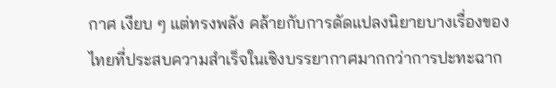กาศ เงียบ ๆ แต่ทรงพลัง คล้ายกับการดัดแปลงนิยายบางเรื่องของไทยที่ประสบความสำเร็จในเชิงบรรยากาศมากกว่าการปะทะฉาก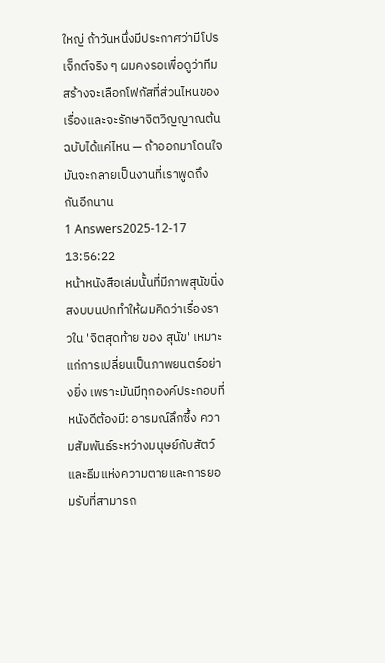ใหญ่ ถ้าวันหนึ่งมีประกาศว่ามีโปรเจ็กต์จริง ๆ ผมคงรอเพื่อดูว่าทีมสร้างจะเลือกโฟกัสที่ส่วนไหนของเรื่องและจะรักษาจิตวิญญาณต้นฉบับได้แค่ไหน — ถ้าออกมาโดนใจ มันจะกลายเป็นงานที่เราพูดถึงกันอีกนาน
1 Answers2025-12-17 13:56:22
หน้าหนังสือเล่มนั้นที่มีภาพสุนัขนิ่งสงบบนปกทำให้ผมคิดว่าเรื่องราวใน 'จิตสุดท้าย ของ สุนัข' เหมาะแก่การเปลี่ยนเป็นภาพยนตร์อย่างยิ่ง เพราะมันมีทุกองค์ประกอบที่หนังดีต้องมี: อารมณ์ลึกซึ้ง ความสัมพันธ์ระหว่างมนุษย์กับสัตว์ และธีมแห่งความตายและการยอมรับที่สามารถ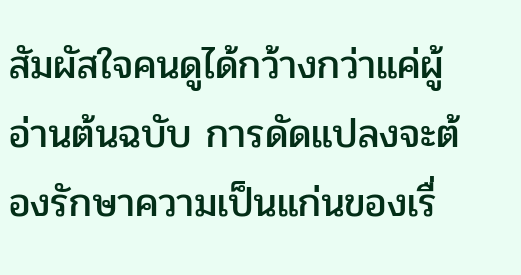สัมผัสใจคนดูได้กว้างกว่าแค่ผู้อ่านต้นฉบับ การดัดแปลงจะต้องรักษาความเป็นแก่นของเรื่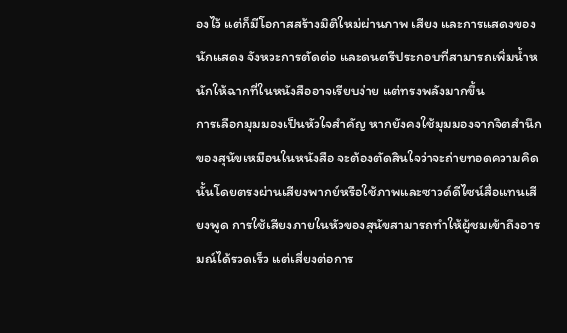องไว้ แต่ก็มีโอกาสสร้างมิติใหม่ผ่านภาพ เสียง และการแสดงของนักแสดง จังหวะการตัดต่อ และดนตรีประกอบที่สามารถเพิ่มน้ำหนักให้ฉากที่ในหนังสืออาจเรียบง่าย แต่ทรงพลังมากขึ้น
การเลือกมุมมองเป็นหัวใจสำคัญ หากยังคงใช้มุมมองจากจิตสำนึกของสุนัขเหมือนในหนังสือ จะต้องตัดสินใจว่าจะถ่ายทอดความคิดนั้นโดยตรงผ่านเสียงพากย์หรือใช้ภาพและซาวด์ดีไซน์สื่อแทนเสียงพูด การใช้เสียงภายในหัวของสุนัขสามารถทำให้ผู้ชมเข้าถึงอารมณ์ได้รวดเร็ว แต่เสี่ยงต่อการ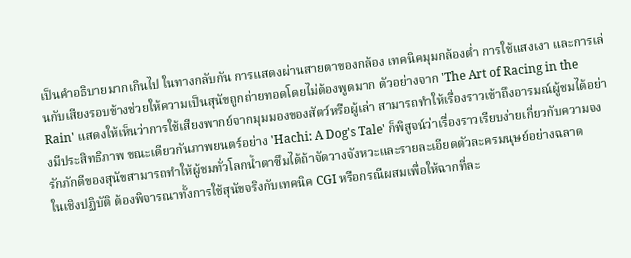เป็นคำอธิบายมากเกินไป ในทางกลับกัน การแสดงผ่านสายตาของกล้อง เทคนิคมุมกล้องต่ำ การใช้แสงเงา และการเล่นกับเสียงรอบข้างช่วยให้ความเป็นสุนัขถูกถ่ายทอดโดยไม่ต้องพูดมาก ตัวอย่างจาก 'The Art of Racing in the Rain' แสดงให้เห็นว่าการใช้เสียงพากย์จากมุมมองของสัตว์หรือผู้เล่า สามารถทำให้เรื่องราวเข้าถึงอารมณ์ผู้ชมได้อย่างมีประสิทธิภาพ ขณะเดียวกันภาพยนตร์อย่าง 'Hachi: A Dog's Tale' ก็พิสูจน์ว่าเรื่องราวเรียบง่ายเกี่ยวกับความจงรักภักดีของสุนัขสามารถทำให้ผู้ชมทั่วโลกน้ำตาซึมได้ถ้าจัดวางจังหวะและรายละเอียดตัวละครมนุษย์อย่างฉลาด
ในเชิงปฏิบัติ ต้องพิจารณาทั้งการใช้สุนัขจริงกับเทคนิค CGI หรือกรณีผสมเพื่อให้ฉากที่ละ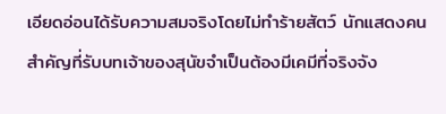เอียดอ่อนได้รับความสมจริงโดยไม่ทำร้ายสัตว์ นักแสดงคนสำคัญที่รับบทเจ้าของสุนัขจำเป็นต้องมีเคมีที่จริงจัง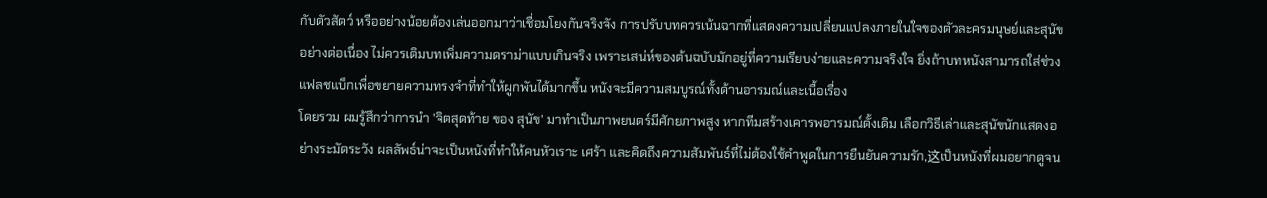กับตัวสัตว์ หรืออย่างน้อยต้องเล่นออกมาว่าเชื่อมโยงกันจริงจัง การปรับบทควรเน้นฉากที่แสดงความเปลี่ยนแปลงภายในใจของตัวละครมนุษย์และสุนัขอย่างต่อเนื่อง ไม่ควรเติมบทเพิ่มความดราม่าแบบเกินจริง เพราะเสน่ห์ของต้นฉบับมักอยู่ที่ความเรียบง่ายและความจริงใจ ยิ่งถ้าบทหนังสามารถใส่ช่วงแฟลชแบ็กเพื่อขยายความทรงจำที่ทำให้ผูกพันได้มากขึ้น หนังจะมีความสมบูรณ์ทั้งด้านอารมณ์และเนื้อเรื่อง
โดยรวม ผมรู้สึกว่าการนำ 'จิตสุดท้าย ของ สุนัข' มาทำเป็นภาพยนตร์มีศักยภาพสูง หากทีมสร้างเคารพอารมณ์ดั้งเดิม เลือกวิธีเล่าและสุนัขนักแสดงอย่างระมัดระวัง ผลลัพธ์น่าจะเป็นหนังที่ทำให้คนหัวเราะ เศร้า และคิดถึงความสัมพันธ์ที่ไม่ต้องใช้คำพูดในการยืนยันความรัก,这เป็นหนังที่ผมอยากดูจน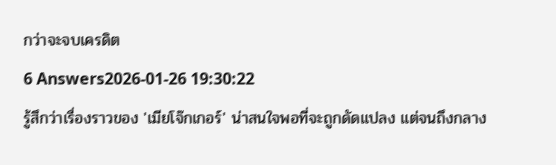กว่าจะจบเครดิต
6 Answers2026-01-26 19:30:22
รู้สึกว่าเรื่องราวของ 'เมียโจ๊กเกอร์' น่าสนใจพอที่จะถูกดัดแปลง แต่จนถึงกลาง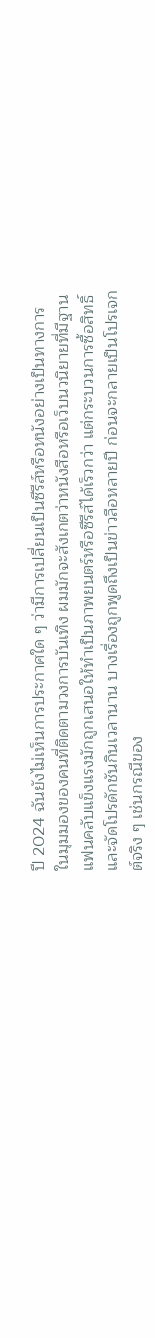ปี 2024 ฉันยังไม่เห็นการประกาศใด ๆ ว่ามีการเปลี่ยนเป็นซีรีส์หรือหนังอย่างเป็นทางการ
ในมุมมองของคนที่ติดตามวงการบันเทิง ผมมักจะสังเกตว่าหนังสือหรือเว็บนวนิยายที่มีฐานแฟนคลับแข็งแรงมักถูกเสนอให้ทำเป็นภาพยนตร์หรือซีรีส์ได้เร็วกว่า แต่กระบวนการซื้อสิทธิ์และจัดโปรดักชันกินเวลานาน บางเรื่องถูกพูดถึงเป็นข่าวลือหลายปี ก่อนจะกลายเป็นโปรเจกต์จริง ๆ เช่นกรณีของ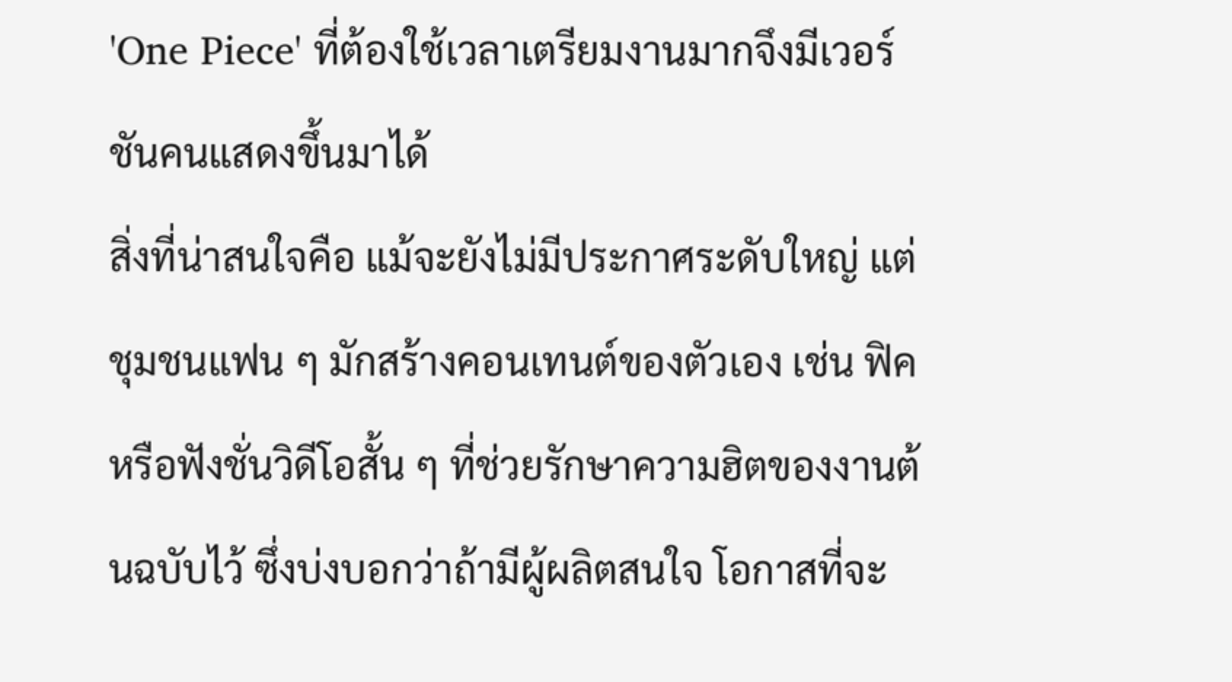'One Piece' ที่ต้องใช้เวลาเตรียมงานมากจึงมีเวอร์ชันคนแสดงขึ้นมาได้
สิ่งที่น่าสนใจคือ แม้จะยังไม่มีประกาศระดับใหญ่ แต่ชุมชนแฟน ๆ มักสร้างคอนเทนต์ของตัวเอง เช่น ฟิคหรือฟังชั่นวิดีโอสั้น ๆ ที่ช่วยรักษาความฮิตของงานต้นฉบับไว้ ซึ่งบ่งบอกว่าถ้ามีผู้ผลิตสนใจ โอกาสที่จะ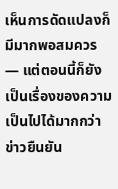เห็นการดัดแปลงก็มีมากพอสมควร — แต่ตอนนี้ก็ยังเป็นเรื่องของความเป็นไปได้มากกว่าข่าวยืนยัน